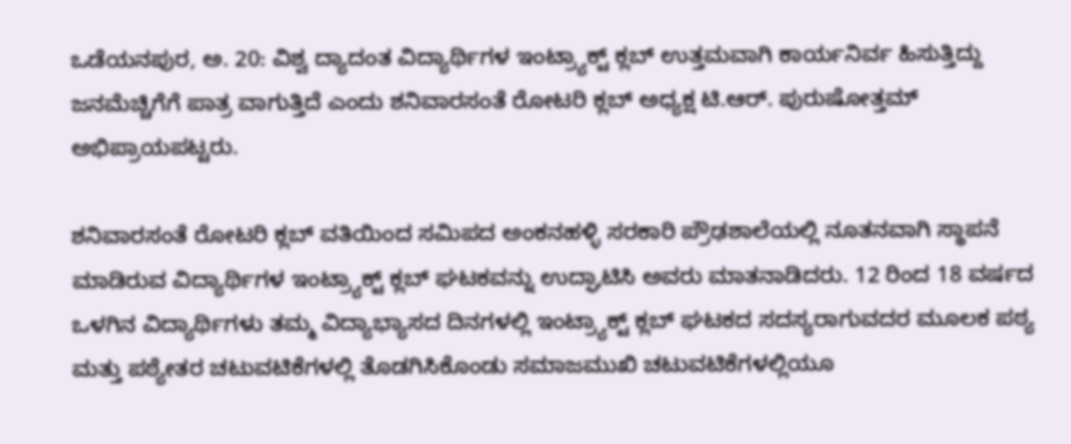ಒಡೆಯನಪುರ, ಅ. 20: ವಿಶ್ವ ದ್ಯಾದಂತ ವಿದ್ಯಾರ್ಥಿಗಳ ಇಂಟ್ರ್ಯಾಕ್ಟ್ ಕ್ಲಬ್ ಉತ್ತಮವಾಗಿ ಕಾರ್ಯನಿರ್ವ ಹಿಸುತ್ತಿದ್ದು ಜನಮೆಚ್ಚಿಗೆಗೆ ಪಾತ್ರ ವಾಗುತ್ತಿದೆ ಎಂದು ಶನಿವಾರಸಂತೆ ರೋಟರಿ ಕ್ಲಬ್ ಅಧ್ಯಕ್ಷ ಟಿ.ಆರ್. ಪುರುಷೋತ್ತಮ್ ಅಭಿಪ್ರಾಯಪಟ್ಟರು.

ಶನಿವಾರಸಂತೆ ರೋಟರಿ ಕ್ಲಬ್ ವತಿಯಿಂದ ಸಮಿಪದ ಅಂಕನಹಳ್ಳಿ ಸರಕಾರಿ ಪ್ರೌಢಶಾಲೆಯಲ್ಲಿ ನೂತನವಾಗಿ ಸ್ಥಾಪನೆ ಮಾಡಿರುವ ವಿದ್ಯಾರ್ಥಿಗಳ ಇಂಟ್ರ್ಯಾಕ್ಟ್ ಕ್ಲಬ್ ಘಟಕವನ್ನು ಉದ್ಘಾಟಿಸಿ ಅವರು ಮಾತನಾಡಿದರು. 12 ರಿಂದ 18 ವರ್ಷದ ಒಳಗಿನ ವಿದ್ಯಾರ್ಥಿಗಳು ತಮ್ಮ ವಿದ್ಯಾಭ್ಯಾಸದ ದಿನಗಳಲ್ಲಿ ಇಂಟ್ರ್ಯಾಕ್ಟ್ ಕ್ಲಬ್ ಘಟಕದ ಸದಸ್ಯರಾಗುವದರ ಮೂಲಕ ಪಠ್ಯ ಮತ್ತು ಪಠ್ಯೇತರ ಚಟುವಟಿಕೆಗಳಲ್ಲಿ ತೊಡಗಿಸಿಕೊಂಡು ಸಮಾಜಮುಖಿ ಚಟುವಟಿಕೆಗಳಲ್ಲಿಯೂ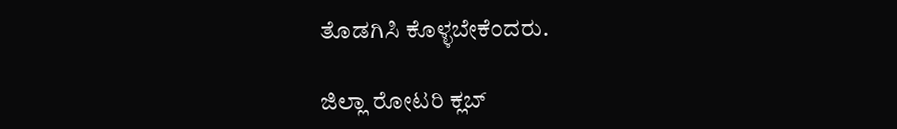ತೊಡಗಿಸಿ ಕೊಳ್ಳಬೇಕೆಂದರು.

ಜಿಲ್ಲಾ ರೋಟರಿ ಕ್ಲಬ್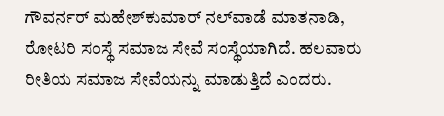ಗೌವರ್ನರ್ ಮಹೇಶ್‍ಕುಮಾರ್ ನಲ್‍ವಾಡೆ ಮಾತನಾಡಿ, ರೋಟರಿ ಸಂಸ್ಥೆ ಸಮಾಜ ಸೇವೆ ಸಂಸ್ಥೆಯಾಗಿದೆ. ಹಲವಾರು ರೀತಿಯ ಸಮಾಜ ಸೇವೆಯನ್ನು ಮಾಡುತ್ತಿದೆ ಎಂದರು.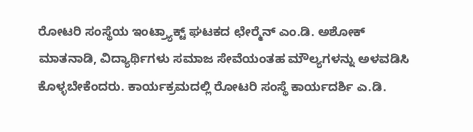ರೋಟರಿ ಸಂಸ್ಥೆಯ ಇಂಟ್ರ್ಯಾಕ್ಟ್ ಘಟಕದ ಛೇರ್‍ಮೆನ್ ಎಂ.ಡಿ. ಅಶೋಕ್ ಮಾತನಾಡಿ, ವಿದ್ಯಾರ್ಥಿಗಳು ಸಮಾಜ ಸೇವೆಯಂತಹ ಮೌಲ್ಯಗಳನ್ನು ಅಳವಡಿಸಿ ಕೊಳ್ಳಬೇಕೆಂದರು. ಕಾರ್ಯಕ್ರಮದಲ್ಲಿ ರೋಟರಿ ಸಂಸ್ಥೆ ಕಾರ್ಯದರ್ಶಿ ಎ.ಡಿ.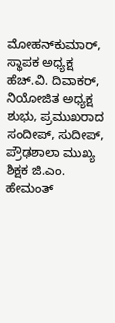ಮೋಹನ್‍ಕುಮಾರ್, ಸ್ಥಾಪಕ ಅಧ್ಯಕ್ಷ ಹೆಚ್.ವಿ. ದಿವಾಕರ್, ನಿಯೋಜಿತ ಅಧ್ಯಕ್ಷ ಶುಭು, ಪ್ರಮುಖರಾದ ಸಂದೀಪ್, ಸುದೀಪ್, ಪ್ರೌಢಶಾಲಾ ಮುಖ್ಯ ಶಿಕ್ಷಕ ಜಿ.ಎಂ. ಹೇಮಂತ್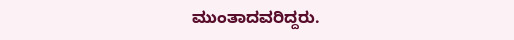ಮುಂತಾದವರಿದ್ದರು.